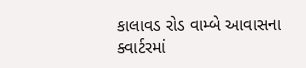કાલાવડ રોડ વામ્બે આવાસના ક્વાર્ટરમાં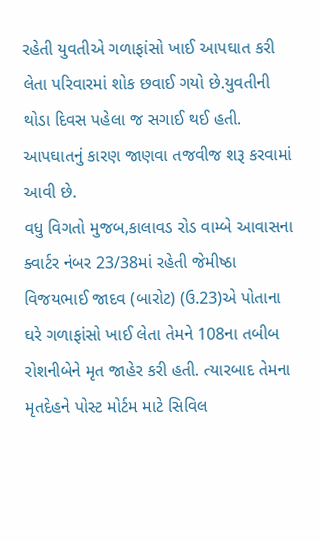રહેતી યુવતીએ ગળાફાંસો ખાઈ આપઘાત કરી લેતા પરિવારમાં શોક છવાઈ ગયો છે.યુવતીની થોડા દિવસ પહેલા જ સગાઈ થઈ હતી. આપઘાતનું કારણ જાણવા તજવીજ શરૂ કરવામાં આવી છે.
વધુ વિગતો મુજબ,કાલાવડ રોડ વામ્બે આવાસના ક્વાર્ટર નંબર 23/38માં રહેતી જેમીષ્ઠા વિજયભાઈ જાદવ (બારોટ) (ઉ.23)એ પોતાના ઘરે ગળાફાંસો ખાઈ લેતા તેમને 108ના તબીબ રોશનીબેને મૃત જાહેર કરી હતી. ત્યારબાદ તેમના મૃતદેહને પોસ્ટ મોર્ટમ માટે સિવિલ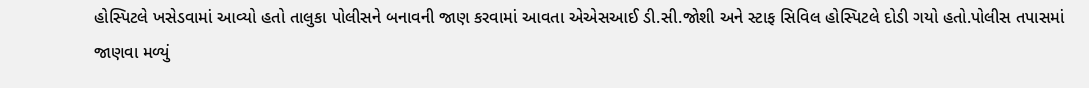હોસ્પિટલે ખસેડવામાં આવ્યો હતો તાલુકા પોલીસને બનાવની જાણ કરવામાં આવતા એએસઆઈ ડી.સી.જોશી અને સ્ટાફ સિવિલ હોસ્પિટલે દોડી ગયો હતો.પોલીસ તપાસમાં જાણવા મળ્યું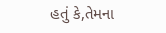હતું કે,તેમના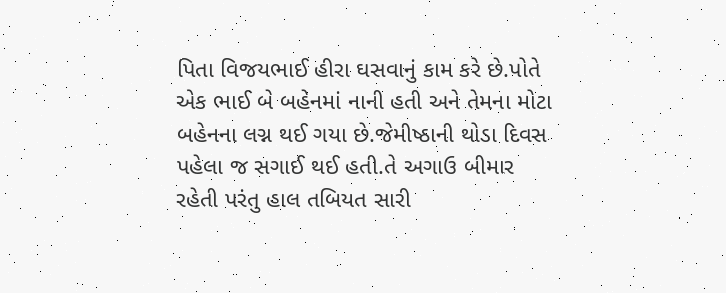પિતા વિજયભાઈ હીરા ઘસવાનું કામ કરે છે.પોતે એક ભાઈ બે બહેનમાં નાની હતી અને તેમના મોટા બહેનના લગ્ન થઈ ગયા છે.જેમીષ્ઠાની થોડા દિવસ પહેલા જ સગાઈ થઈ હતી.તે અગાઉ બીમાર રહેતી પરંતુ હાલ તબિયત સારી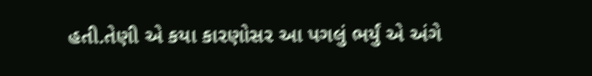હતી.તેણી એ કયા કારણોસર આ પગલું ભર્યું એ અંગે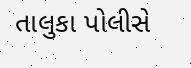તાલુકા પોલીસે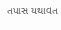તપાસ યથાવત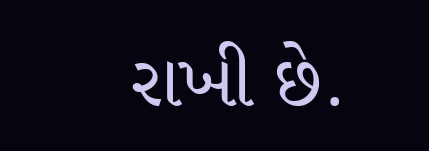રાખી છે.